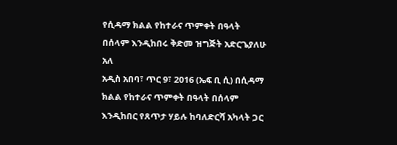የሲዳማ ክልል የከተራና ጥምቀት በዓላት በሰላም እንዲከበሩ ቅድመ ዝግጅት አድርጌያለሁ አለ
አዲስ አበባ፣ ጥር 9፣ 2016 (ኤፍ ቢ ሲ) በሲዳማ ክልል የከተራና ጥምቀት በዓላት በሰላም እንዲከበር የጸጥታ ሃይሉ ከባለድርሻ አካላት ጋር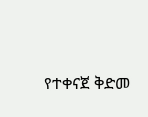የተቀናጀ ቅድመ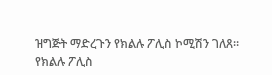ዝግጅት ማድረጉን የክልሉ ፖሊስ ኮሚሽን ገለጸ።
የክልሉ ፖሊስ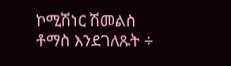ኮሚሽነር ሽመልስ ቶማስ እንደገለጹት ÷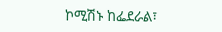ኮሚሽኑ ከፌደራል፣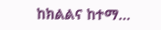ከክልልና ከተማ…